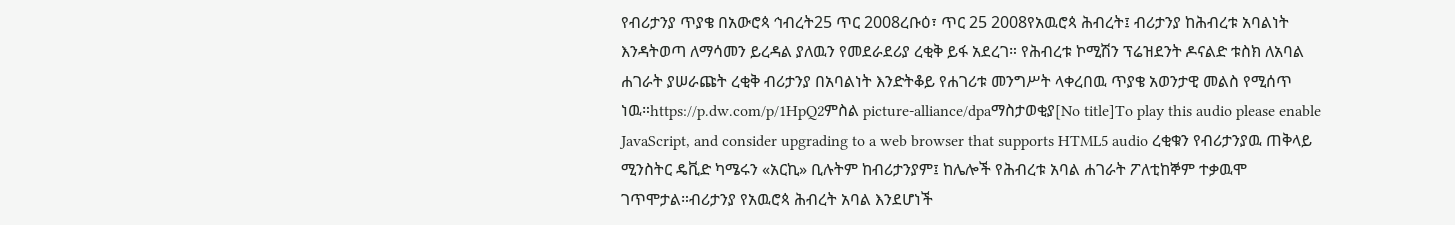የብሪታንያ ጥያቄ በአውሮጳ ኅብረት25 ጥር 2008ረቡዕ፣ ጥር 25 2008የአዉሮጳ ሕብረት፤ ብሪታንያ ከሕብረቱ አባልነት እንዳትወጣ ለማሳመን ይረዳል ያለዉን የመደራደሪያ ረቂቅ ይፋ አደረገ። የሕብረቱ ኮሚሽን ፕሬዝደንት ዶናልድ ቱስክ ለአባል ሐገራት ያሠራጩት ረቂቅ ብሪታንያ በአባልነት እንድትቆይ የሐገሪቱ መንግሥት ላቀረበዉ ጥያቄ አወንታዊ መልስ የሚሰጥ ነዉ።https://p.dw.com/p/1HpQ2ምስል picture-alliance/dpaማስታወቂያ[No title]To play this audio please enable JavaScript, and consider upgrading to a web browser that supports HTML5 audio ረቂቁን የብሪታንያዉ ጠቅላይ ሚንስትር ዴቪድ ካሜሩን «አርኪ» ቢሉትም ከብሪታንያም፤ ከሌሎች የሕብረቱ አባል ሐገራት ፖለቲከኞም ተቃዉሞ ገጥሞታል።ብሪታንያ የአዉሮጳ ሕብረት አባል እንደሆነች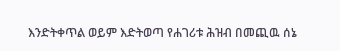እንድትቀጥል ወይም እድትወጣ የሐገሪቱ ሕዝብ በመጪዉ ሰኔ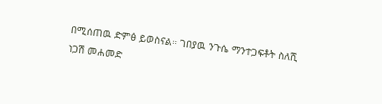በሚሰጠዉ ድምፅ ይወስናል። ገበያዉ ንጉሴ ማንተጋፍቶት ስለሺ ነጋሽ መሐመድ